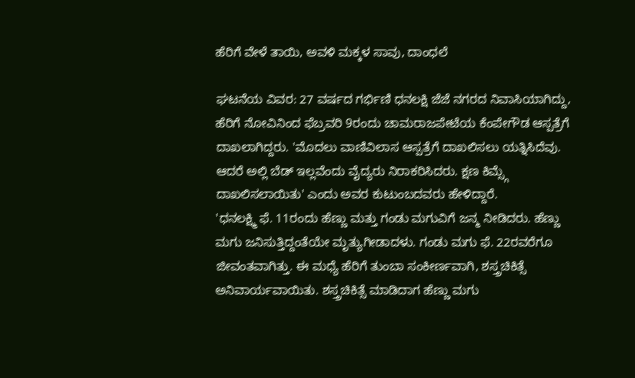ಹೆರಿಗೆ ವೇಳೆ ತಾಯಿ, ಅವಳಿ ಮಕ್ಕಳ ಸಾವು, ದಾಂಧಲೆ

ಘಟನೆಯ ವಿವರ: 27 ವರ್ಷದ ಗರ್ಭಿಣಿ ಧನಲಕ್ಷಿ ಜೆಜೆ ನಗರದ ನಿವಾಸಿಯಾಗಿದ್ದು, ಹೆರಿಗೆ ನೋವಿನಿಂದ ಫೆಬ್ರವರಿ 9ರಂದು ಚಾಮರಾಜಪೇಟೆಯ ಕೆಂಪೇಗೌಡ ಆಸ್ಪತ್ರೆಗೆ ದಾಖಲಾಗಿದ್ದರು. 'ಮೊದಲು ವಾಣಿವಿಲಾಸ ಆಸ್ಪತ್ರೆಗೆ ದಾಖಲಿಸಲು ಯತ್ನಿಸಿದೆವು. ಆದರೆ ಅಲ್ಲಿ ಬೆಡ್ ಇಲ್ಲವೆಂದು ವೈದ್ಯರು ನಿರಾಕರಿಸಿದರು. ಕ್ಷಣ ಕಿಮ್ಸ್ಗೆ ದಾಖಲಿಸಲಾಯಿತು' ಎಂದು ಅವರ ಕುಟುಂಬದವರು ಹೇಳಿದ್ದಾರೆ.
'ಧನಲಕ್ಷ್ಮಿ ಫೆ. 11ರಂದು ಹೆಣ್ಣು ಮತ್ತು ಗಂಡು ಮಗುವಿಗೆ ಜನ್ಮ ನೀಡಿದರು. ಹೆಣ್ಣು ಮಗು ಜನಿಸುತ್ತಿದ್ದಂತೆಯೇ ಮೃತ್ಯುಗೀಡಾದಳು. ಗಂಡು ಮಗು ಫೆ. 22ರವರೆಗೂ ಜೀವಂತವಾಗಿತ್ತು. ಈ ಮಧ್ಯೆ ಹೆರಿಗೆ ತುಂಬಾ ಸಂಕೀರ್ಣವಾಗಿ, ಶಸ್ತ್ರಚಿಕಿತ್ಸೆ ಅನಿವಾರ್ಯವಾಯಿತು. ಶಸ್ತ್ರಚಿಕಿತ್ಸೆ ಮಾಡಿದಾಗ ಹೆಣ್ಣು ಮಗು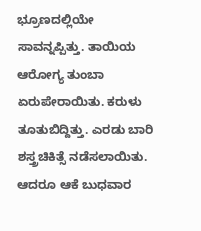ಭ್ರೂಣದಲ್ಲಿಯೇ ಸಾವನ್ನಪ್ಪಿತ್ತು. ತಾಯಿಯ ಆರೋಗ್ಯ ತುಂಬಾ ಏರುಪೇರಾಯಿತು. ಕರುಳು ತೂತುಬಿದ್ದಿತ್ತು. ಎರಡು ಬಾರಿ ಶಸ್ತ್ರಚಿಕಿತ್ಸೆ ನಡೆಸಲಾಯಿತು. ಆದರೂ ಆಕೆ ಬುಧವಾರ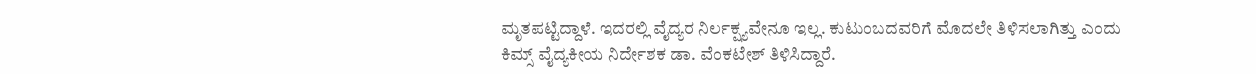ಮೃತಪಟ್ಟಿದ್ದಾಳೆ. ಇದರಲ್ಲಿ ವೈದ್ಯರ ನಿರ್ಲಕ್ಷ್ಯವೇನೂ ಇಲ್ಲ. ಕುಟುಂಬದವರಿಗೆ ಮೊದಲೇ ತಿಳಿಸಲಾಗಿತ್ತು ಎಂದು ಕಿಮ್ಸ್ ವೈದ್ಯಕೀಯ ನಿರ್ದೇಶಕ ಡಾ. ವೆಂಕಟೇಶ್ ತಿಳಿಸಿದ್ದಾರೆ.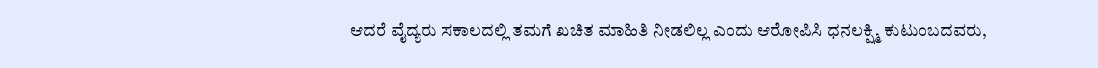ಆದರೆ ವೈದ್ಯರು ಸಕಾಲದಲ್ಲಿ ತಮಗೆ ಖಚಿತ ಮಾಹಿತಿ ನೀಡಲಿಲ್ಲ ಎಂದು ಆರೋಪಿಸಿ ಧನಲಕ್ಷ್ಮಿ ಕುಟುಂಬದವರು,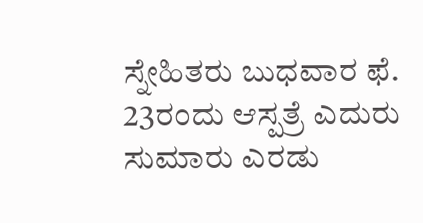ಸ್ನೇಹಿತರು ಬುಧವಾರ ಫೆ. 23ರಂದು ಆಸ್ಪತ್ರೆ ಎದುರು ಸುಮಾರು ಎರಡು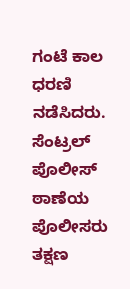ಗಂಟೆ ಕಾಲ ಧರಣಿ ನಡೆಸಿದರು. ಸೆಂಟ್ರಲ್ ಪೊಲೀಸ್ ಠಾಣೆಯ ಪೊಲೀಸರು ತಕ್ಷಣ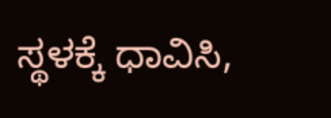ಸ್ಥಳಕ್ಕೆ ಧಾವಿಸಿ,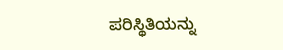ಪರಿಸ್ಥಿತಿಯನ್ನು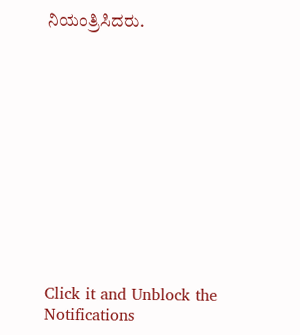ನಿಯಂತ್ರಿಸಿದರು.












Click it and Unblock the Notifications